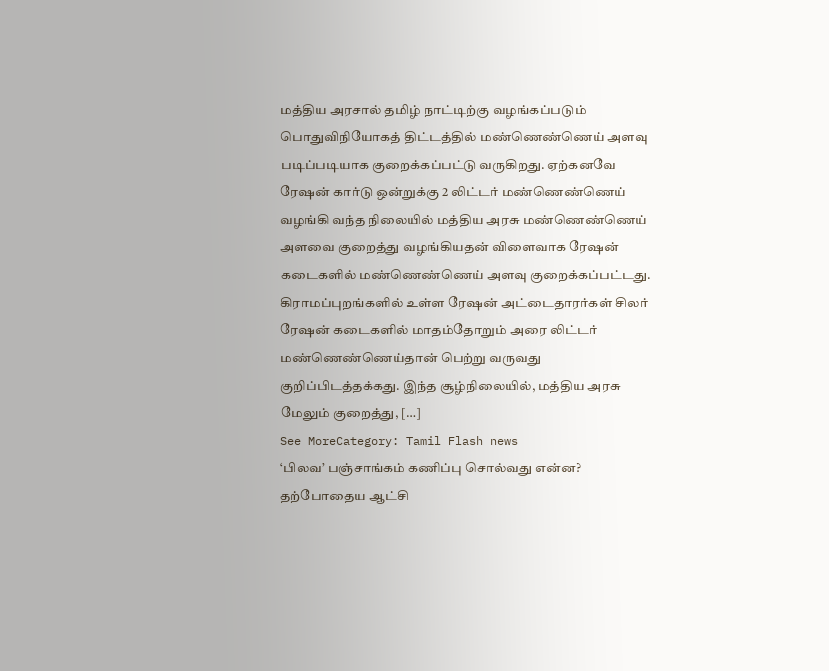மத்திய அரசால் தமிழ் நாட்டிற்கு வழங்கப்படும் பொதுவிநியோகத் திட்டத்தில் மண்ணெண்ணெய் அளவு படிப்படியாக குறைக்கப்பட்டு வருகிறது. ஏற்கனவே ரேஷன் கார்டு ஒன்றுக்கு 2 லிட்டர் மண்ணெண்ணெய் வழங்கி வந்த நிலையில் மத்திய அரசு மண்ணெண்ணெய் அளவை குறைத்து வழங்கியதன் விளைவாக ரேஷன் கடைகளில் மண்ணெண்ணெய் அளவு குறைக்கப்பட்டது. கிராமப்புறங்களில் உள்ள ரேஷன் அட்டைதாரர்கள் சிலர் ரேஷன் கடைகளில் மாதம்தோறும் அரை லிட்டர் மண்ணெண்ணெய்தான் பெற்று வருவது குறிப்பிடத்தக்கது. இந்த சூழ்நிலையில், மத்திய அரசு மேலும் குறைத்து, […]
See MoreCategory: Tamil Flash news
‘பிலவ’ பஞ்சாங்கம் கணிப்பு சொல்வது என்ன?
தற்போதைய ஆட்சி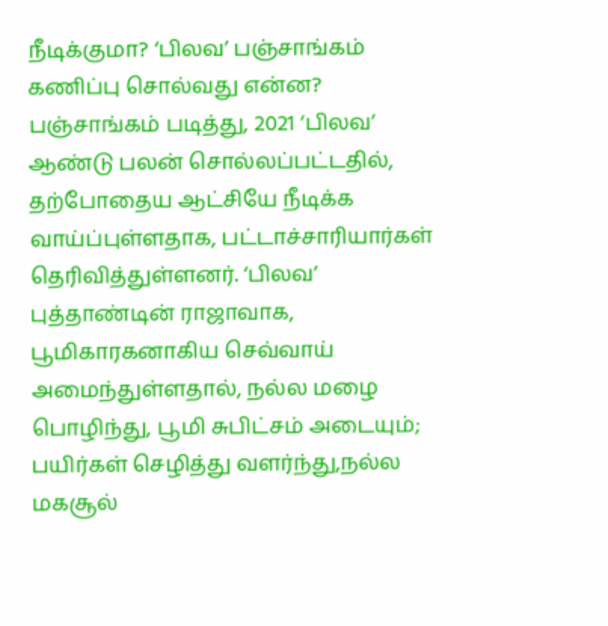நீடிக்குமா? ‘பிலவ’ பஞ்சாங்கம் கணிப்பு சொல்வது என்ன? பஞ்சாங்கம் படித்து, 2021 ‘பிலவ’ ஆண்டு பலன் சொல்லப்பட்டதில், தற்போதைய ஆட்சியே நீடிக்க வாய்ப்புள்ளதாக, பட்டாச்சாரியார்கள் தெரிவித்துள்ளனர். ‘பிலவ’ புத்தாண்டின் ராஜாவாக, பூமிகாரகனாகிய செவ்வாய் அமைந்துள்ளதால், நல்ல மழை பொழிந்து, பூமி சுபிட்சம் அடையும்; பயிர்கள் செழித்து வளர்ந்து,நல்ல மகசூல்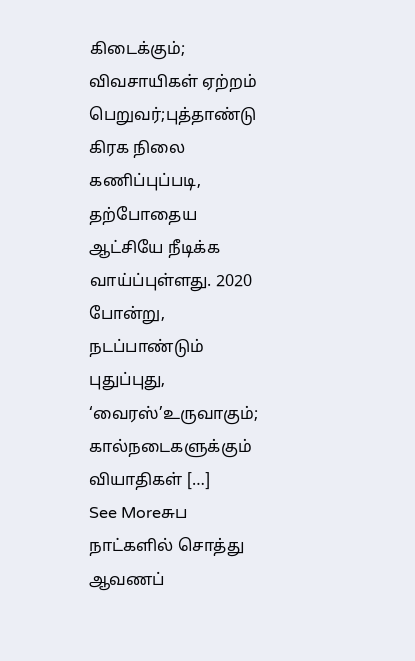கிடைக்கும்; விவசாயிகள் ஏற்றம் பெறுவர்;புத்தாண்டு கிரக நிலை கணிப்புப்படி, தற்போதைய ஆட்சியே நீடிக்க வாய்ப்புள்ளது. 2020 போன்று, நடப்பாண்டும் புதுப்புது, ‘வைரஸ்’உருவாகும்; கால்நடைகளுக்கும் வியாதிகள் […]
See Moreசுப நாட்களில் சொத்து ஆவணப்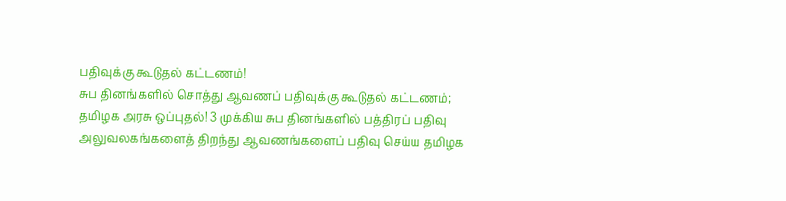பதிவுக்கு கூடுதல் கட்டணம்!
சுப தினங்களில் சொத்து ஆவணப் பதிவுக்கு கூடுதல் கட்டணம்; தமிழக அரசு ஒப்புதல்! 3 முக்கிய சுப தினங்களில் பத்திரப் பதிவு அலுவலகங்களைத் திறந்து ஆவணங்களைப் பதிவு செய்ய தமிழக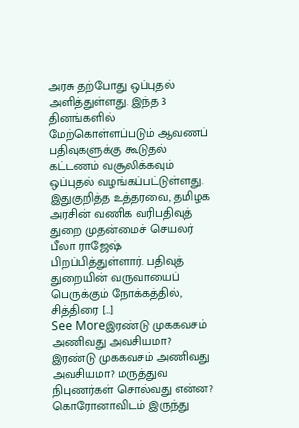அரசு தற்போது ஒப்புதல் அளித்துள்ளது. இந்த 3 தினங்களில் மேற்கொள்ளப்படும் ஆவணப் பதிவுகளுக்கு கூடுதல் கட்டணம் வசூலிக்கவும் ஒப்புதல் வழங்கப்பட்டுள்ளது. இதுகுறித்த உத்தரவை, தமிழக அரசின் வணிக வரிபதிவுத் துறை முதன்மைச் செயலர் பீலா ராஜேஷ் பிறப்பித்துள்ளார். பதிவுத் துறையின் வருவாயைப் பெருக்கும் நோக்கத்தில், சித்திரை […]
See Moreஇரண்டு முககவசம் அணிவது அவசியமா?
இரண்டு முககவசம் அணிவது அவசியமா? மருத்துவ நிபுணர்கள் சொல்வது என்ன? கொரோனாவிடம் இருந்து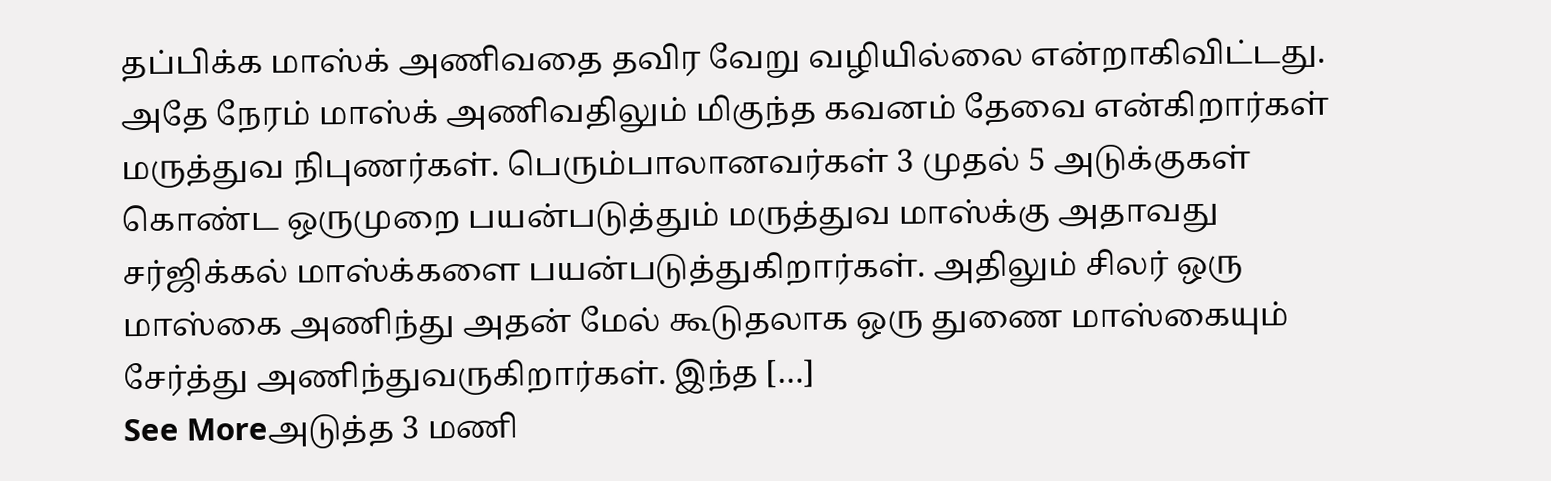தப்பிக்க மாஸ்க் அணிவதை தவிர வேறு வழியில்லை என்றாகிவிட்டது. அதே நேரம் மாஸ்க் அணிவதிலும் மிகுந்த கவனம் தேவை என்கிறார்கள் மருத்துவ நிபுணர்கள். பெரும்பாலானவர்கள் 3 முதல் 5 அடுக்குகள் கொண்ட ஒருமுறை பயன்படுத்தும் மருத்துவ மாஸ்க்கு அதாவது சர்ஜிக்கல் மாஸ்க்களை பயன்படுத்துகிறார்கள். அதிலும் சிலர் ஒரு மாஸ்கை அணிந்து அதன் மேல் கூடுதலாக ஒரு துணை மாஸ்கையும் சேர்த்து அணிந்துவருகிறார்கள். இந்த […]
See Moreஅடுத்த 3 மணி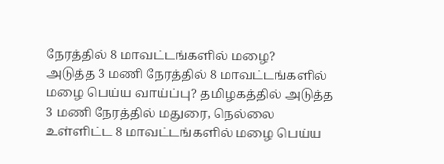நேரத்தில் 8 மாவட்டங்களில் மழை?
அடுத்த 3 மணி நேரத்தில் 8 மாவட்டங்களில் மழை பெய்ய வாய்ப்பு? தமிழகத்தில் அடுத்த 3 மணி நேரத்தில் மதுரை, நெல்லை உள்ளிட்ட 8 மாவட்டங்களில் மழை பெய்ய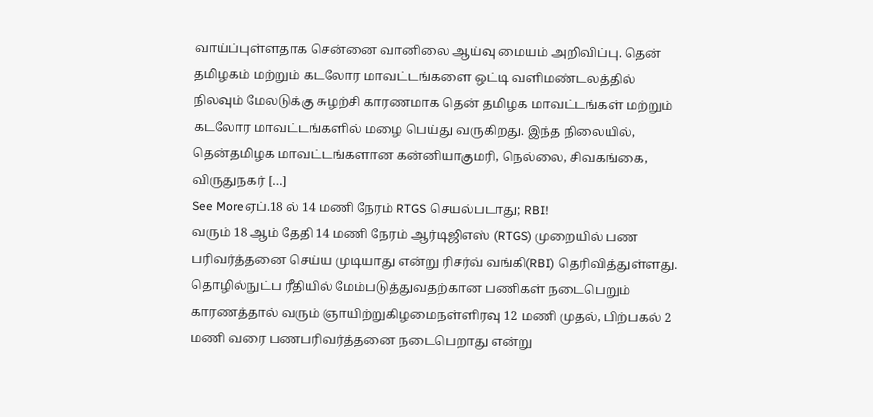வாய்ப்புள்ளதாக சென்னை வானிலை ஆய்வு மையம் அறிவிப்பு. தென் தமிழகம் மற்றும் கடலோர மாவட்டங்களை ஒட்டி வளிமண்டலத்தில் நிலவும் மேலடுக்கு சுழற்சி காரணமாக தென் தமிழக மாவட்டங்கள் மற்றும் கடலோர மாவட்டங்களில் மழை பெய்து வருகிறது. இந்த நிலையில், தென்தமிழக மாவட்டங்களான கன்னியாகுமரி, நெல்லை, சிவகங்கை, விருதுநகர் […]
See Moreஏப்.18 ல் 14 மணி நேரம் RTGS செயல்படாது; RBI!
வரும் 18 ஆம் தேதி 14 மணி நேரம் ஆர்டிஜிஎஸ் (RTGS) முறையில் பண பரிவர்த்தனை செய்ய முடியாது என்று ரிசர்வ் வங்கி(RBI) தெரிவித்துள்ளது. தொழில்நுட்ப ரீதியில் மேம்படுத்துவதற்கான பணிகள் நடைபெறும் காரணத்தால் வரும் ஞாயிற்றுகிழமைநள்ளிரவு 12 மணி முதல், பிற்பகல் 2 மணி வரை பணபரிவர்த்தனை நடைபெறாது என்று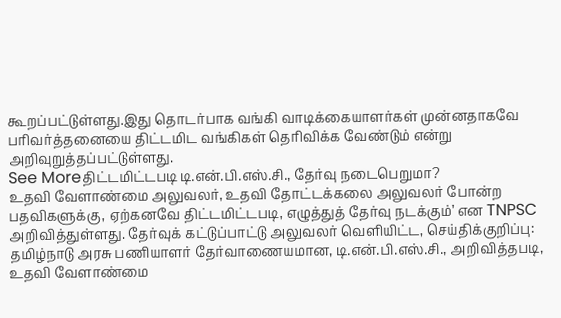கூறப்பட்டுள்ளது.இது தொடர்பாக வங்கி வாடிக்கையாளர்கள் முன்னதாகவே பரிவர்த்தனையை திட்டமிட வங்கிகள் தெரிவிக்க வேண்டும் என்று அறிவுறுத்தப்பட்டுள்ளது.
See Moreதிட்டமிட்டபடி டி.என்.பி.எஸ்.சி., தேர்வு நடைபெறுமா?
உதவி வேளாண்மை அலுவலர், உதவி தோட்டக்கலை அலுவலர் போன்ற பதவிகளுக்கு, ஏற்கனவே திட்டமிட்டபடி, எழுத்துத் தேர்வு நடக்கும்’ என TNPSC அறிவித்துள்ளது. தேர்வுக் கட்டுப்பாட்டு அலுவலர் வெளியிட்ட, செய்திக்குறிப்பு: தமிழ்நாடு அரசு பணியாளர் தேர்வாணையமான, டி.என்.பி.எஸ்.சி., அறிவித்தபடி, உதவி வேளாண்மை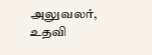அலுவலர், உதவி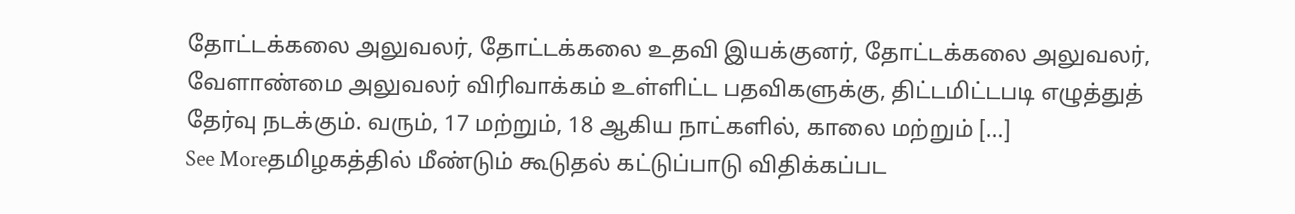தோட்டக்கலை அலுவலர், தோட்டக்கலை உதவி இயக்குனர், தோட்டக்கலை அலுவலர், வேளாண்மை அலுவலர் விரிவாக்கம் உள்ளிட்ட பதவிகளுக்கு, திட்டமிட்டபடி எழுத்துத் தேர்வு நடக்கும். வரும், 17 மற்றும், 18 ஆகிய நாட்களில், காலை மற்றும் […]
See Moreதமிழகத்தில் மீண்டும் கூடுதல் கட்டுப்பாடு விதிக்கப்பட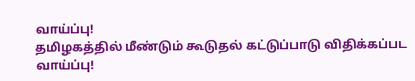வாய்ப்பு!
தமிழகத்தில் மீண்டும் கூடுதல் கட்டுப்பாடு விதிக்கப்பட வாய்ப்பு!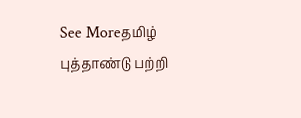See Moreதமிழ் புத்தாண்டு பற்றி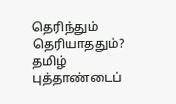தெரிந்தும் தெரியாததும்?
தமிழ் புத்தாண்டைப்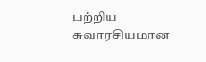பற்றிய சுவாரசியமான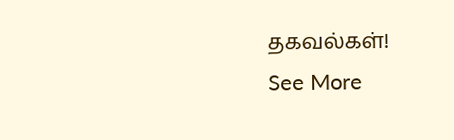தகவல்கள்!
See More